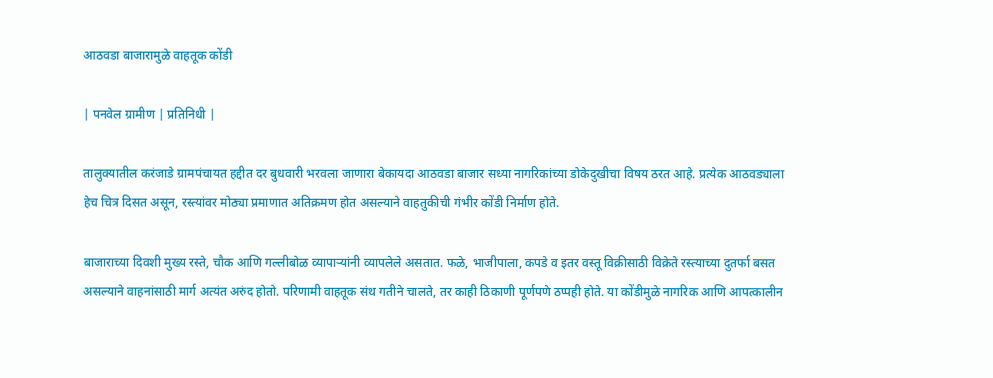आठवडा बाजारामुळे वाहतूक कोंडी

| पनवेल ग्रामीण | प्रतिनिधी |

तालुक्यातील करंजाडे ग्रामपंचायत हद्दीत दर बुधवारी भरवला जाणारा बेकायदा आठवडा बाजार सध्या नागरिकांच्या डोकेदुखीचा विषय ठरत आहे. प्रत्येक आठवड्याला हेच चित्र दिसत असून, रस्त्यांवर मोठ्या प्रमाणात अतिक्रमण होत असल्याने वाहतुकीची गंभीर कोंडी निर्माण होते.

बाजाराच्या दिवशी मुख्य रस्ते, चौक आणि गल्लीबोळ व्यापाऱ्यांनी व्यापलेले असतात. फळे, भाजीपाला, कपडे व इतर वस्तू विक्रीसाठी विक्रेते रस्त्याच्या दुतर्फा बसत असल्याने वाहनांसाठी मार्ग अत्यंत अरुंद होतो. परिणामी वाहतूक संथ गतीने चालते, तर काही ठिकाणी पूर्णपणे ठप्पही होते. या कोंडीमुळे नागरिक आणि आपत्कालीन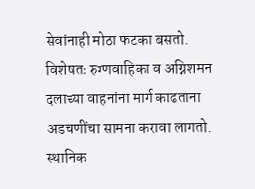सेवांनाही मोठा फटका बसतो. विशेषतः रुग्णवाहिका व अग्निशमन दलाच्या वाहनांना मार्ग काढताना अडचणींचा सामना करावा लागतो. स्थानिक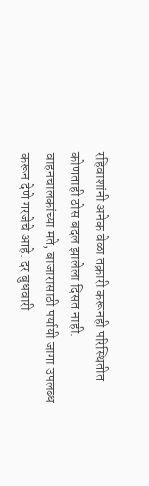रहिवाशांनी अनेक वेळा तक्रारी करूनही परिस्थितीत कोणताही ठोस बदल झालेला दिसत नाही. वाहनचालकांच्या मते, बाजारासाठी पर्यायी जागा उपलब्ध करून देणे गरजेचे आहे. दर बुधवारी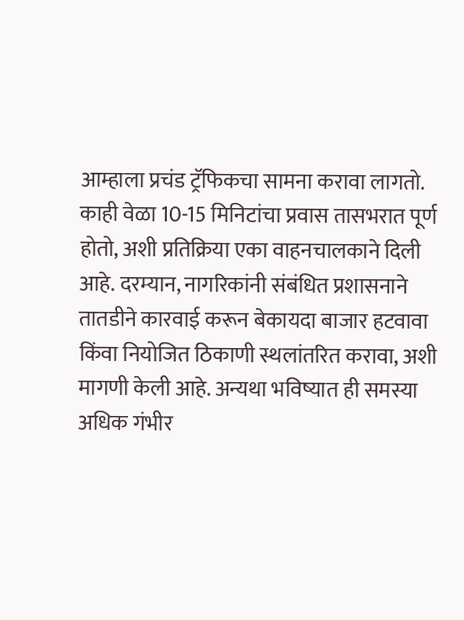आम्हाला प्रचंड ट्रॅफिकचा सामना करावा लागतो. काही वेळा 10-15 मिनिटांचा प्रवास तासभरात पूर्ण होतो, अशी प्रतिक्रिया एका वाहनचालकाने दिली आहे. दरम्यान, नागरिकांनी संबंधित प्रशासनाने तातडीने कारवाई करून बेकायदा बाजार हटवावा किंवा नियोजित ठिकाणी स्थलांतरित करावा, अशी मागणी केली आहे. अन्यथा भविष्यात ही समस्या अधिक गंभीर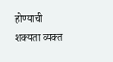होण्याची शक्यता व्यक्त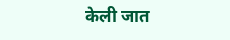केली जात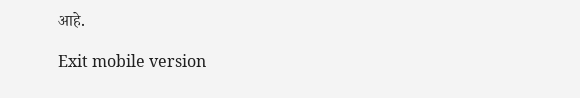आहे.

Exit mobile version